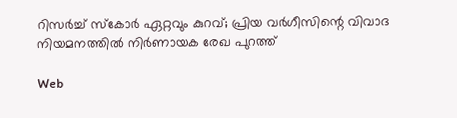റിസര്‍ച്ച് സ്‌കോര്‍ ഏറ്റവും കുറവ്; പ്രിയ വര്‍ഗീസിന്റെ വിവാദ നിയമനത്തില്‍ നിര്‍ണായക രേഖ പുറത്ത്

Web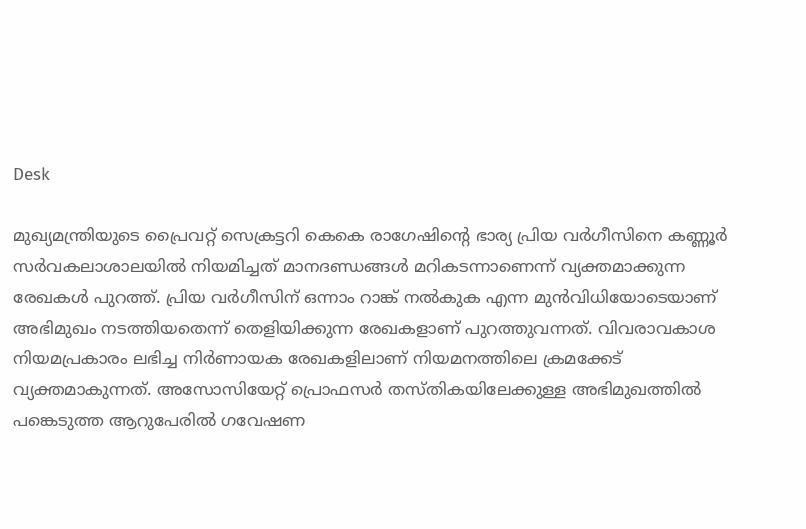Desk

മുഖ്യമന്ത്രിയുടെ പ്രൈവറ്റ് സെക്രട്ടറി കെകെ രാഗേഷിന്റെ ഭാര്യ പ്രിയ വര്‍ഗീസിനെ കണ്ണൂര്‍ സര്‍വകലാശാലയില്‍ നിയമിച്ചത് മാനദണ്ഡങ്ങള്‍ മറികടന്നാണെന്ന് വ്യക്തമാക്കുന്ന രേഖകള്‍ പുറത്ത്. പ്രിയ വര്‍ഗീസിന് ഒന്നാം റാങ്ക് നല്‍കുക എന്ന മുന്‍വിധിയോടെയാണ് അഭിമുഖം നടത്തിയതെന്ന് തെളിയിക്കുന്ന രേഖകളാണ് പുറത്തുവന്നത്. വിവരാവകാശ നിയമപ്രകാരം ലഭിച്ച നിര്‍ണായക രേഖകളിലാണ് നിയമനത്തിലെ ക്രമക്കേട് വ്യക്തമാകുന്നത്. അസോസിയേറ്റ് പ്രൊഫസര്‍ തസ്തികയിലേക്കുള്ള അഭിമുഖത്തില്‍ പങ്കെടുത്ത ആറുപേരില്‍ ഗവേഷണ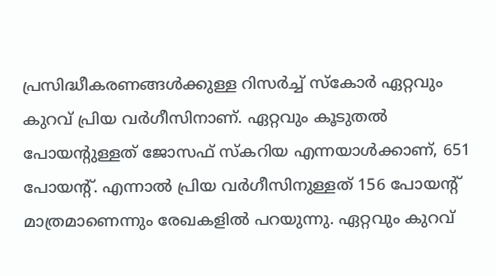പ്രസിദ്ധീകരണങ്ങള്‍ക്കുള്ള റിസര്‍ച്ച് സ്‌കോര്‍ ഏറ്റവും കുറവ് പ്രിയ വര്‍ഗീസിനാണ്. ഏറ്റവും കൂടുതല്‍ പോയന്റുള്ളത് ജോസഫ് സ്‌കറിയ എന്നയാള്‍ക്കാണ്, 651 പോയന്റ്. എന്നാല്‍ പ്രിയ വര്‍ഗീസിനുള്ളത് 156 പോയന്റ് മാത്രമാണെന്നും രേഖകളില്‍ പറയുന്നു. ഏറ്റവും കുറവ്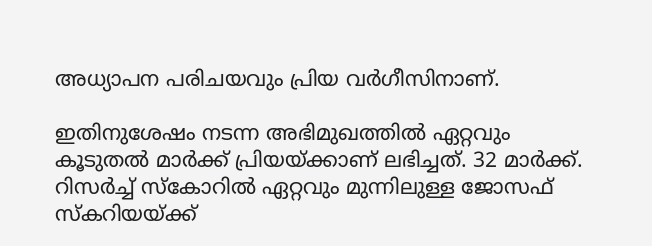അധ്യാപന പരിചയവും പ്രിയ വര്‍ഗീസിനാണ്.

ഇതിനുശേഷം നടന്ന അഭിമുഖത്തില്‍ ഏറ്റവും കൂടുതല്‍ മാര്‍ക്ക് പ്രിയയ്ക്കാണ് ലഭിച്ചത്. 32 മാര്‍ക്ക്. റിസര്‍ച്ച് സ്‌കോറില്‍ ഏറ്റവും മുന്നിലുള്ള ജോസഫ് സ്‌കറിയയ്ക്ക്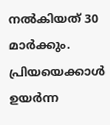നല്‍കിയത് 30 മാര്‍ക്കും. പ്രിയയെക്കാള്‍ ഉയര്‍ന്ന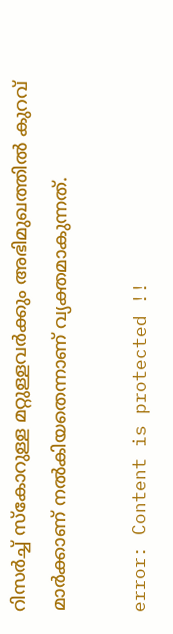റിസര്‍ച്ച് സ്‌കോറുള്ള മറ്റുള്ളവര്‍ക്കും അഭിമുഖത്തില്‍ കുറവ് മാര്‍ക്കാണ് നല്‍കിയതെന്നാണ് വ്യക്തമാകുന്നത്.

error: Content is protected !!